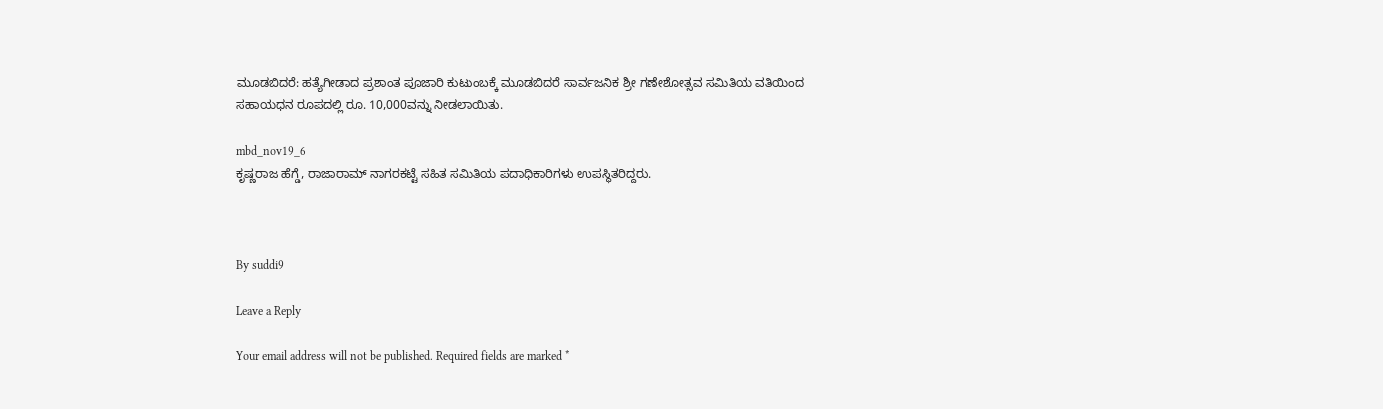ಮೂಡಬಿದರೆ: ಹತ್ಯೆಗೀಡಾದ ಪ್ರಶಾಂತ ಪೂಜಾರಿ ಕುಟುಂಬಕ್ಕೆ ಮೂಡಬಿದರೆ ಸಾರ್ವಜನಿಕ ಶ್ರೀ ಗಣೇಶೋತ್ಸವ ಸಮಿತಿಯ ವತಿಯಿಂದ ಸಹಾಯಧನ ರೂಪದಲ್ಲಿ ರೂ. 10,000ವನ್ನು ನೀಡಲಾಯಿತು.

mbd_nov19_6
ಕೃಷ್ಣರಾಜ ಹೆಗ್ಡೆ, ರಾಜಾರಾಮ್ ನಾಗರಕಟ್ಟೆ ಸಹಿತ ಸಮಿತಿಯ ಪದಾಧಿಕಾರಿಗಳು ಉಪಸ್ಥಿತರಿದ್ದರು.



By suddi9

Leave a Reply

Your email address will not be published. Required fields are marked *